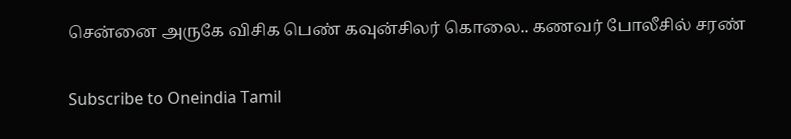சென்னை அருகே விசிக பெண் கவுன்சிலர் கொலை.. கணவர் போலீசில் சரண்

Subscribe to Oneindia Tamil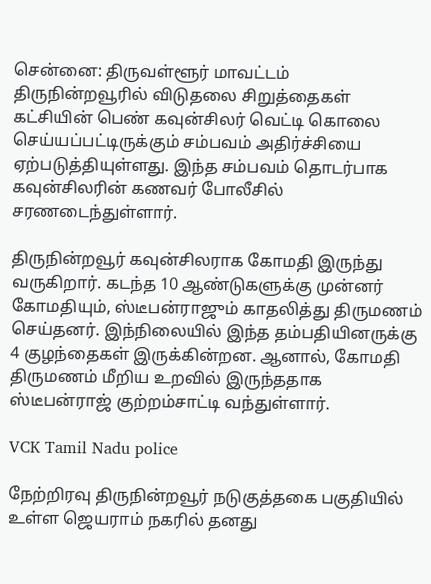சென்னை: திருவள்ளூர் மாவட்டம் திருநின்றவூரில் விடுதலை சிறுத்தைகள் கட்சியின் பெண் கவுன்சிலர் வெட்டி கொலை செய்யப்பட்டிருக்கும் சம்பவம் அதிர்ச்சியை ஏற்படுத்தியுள்ளது. இந்த சம்பவம் தொடர்பாக கவுன்சிலரின் கணவர் போலீசில் சரணடைந்துள்ளார்.

திருநின்றவூர் கவுன்சிலராக கோமதி இருந்து வருகிறார். கடந்த 10 ஆண்டுகளுக்கு முன்னர் கோமதியும், ஸ்டீபன்ராஜும் காதலித்து திருமணம் செய்தனர். இந்நிலையில் இந்த தம்பதியினருக்கு 4 குழந்தைகள் இருக்கின்றன. ஆனால், கோமதி திருமணம் மீறிய உறவில் இருந்ததாக ஸ்டீபன்ராஜ் குற்றம்சாட்டி வந்துள்ளார்.

VCK Tamil Nadu police

நேற்றிரவு திருநின்றவூர் நடுகுத்தகை பகுதியில் உள்ள ஜெயராம் நகரில் தனது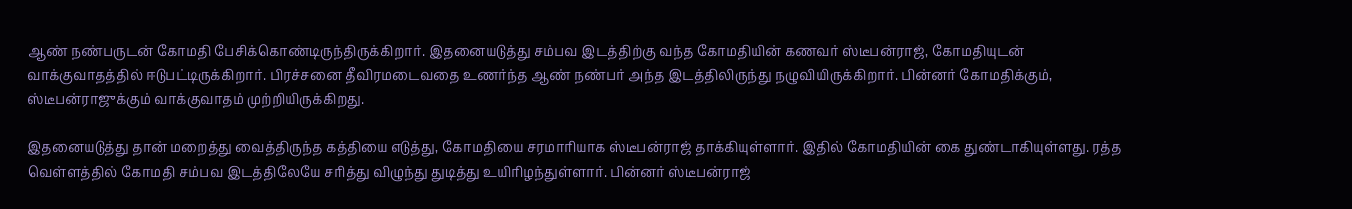ஆண் நண்பருடன் கோமதி பேசிக்கொண்டிருந்திருக்கிறார். இதனையடுத்து சம்பவ இடத்திற்கு வந்த கோமதியின் கணவர் ஸ்டீபன்ராஜ், கோமதியுடன் வாக்குவாதத்தில் ஈடுபட்டிருக்கிறார். பிரச்சனை தீவிரமடைவதை உணர்ந்த ஆண் நண்பர் அந்த இடத்திலிருந்து நழுவியிருக்கிறார். பின்னர் கோமதிக்கும், ஸ்டீபன்ராஜுக்கும் வாக்குவாதம் முற்றியிருக்கிறது.

இதனையடுத்து தான் மறைத்து வைத்திருந்த கத்தியை எடுத்து, கோமதியை சரமாரியாக ஸ்டீபன்ராஜ் தாக்கியுள்ளார். இதில் கோமதியின் கை துண்டாகியுள்ளது. ரத்த வெள்ளத்தில் கோமதி சம்பவ இடத்திலேயே சரித்து விழுந்து துடித்து உயிரிழந்துள்ளார். பின்னர் ஸ்டீபன்ராஜ்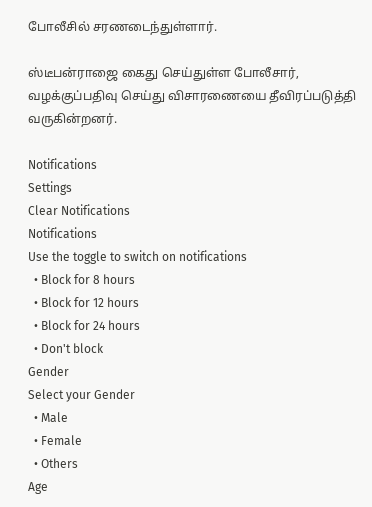போலீசில் சரணடைந்துள்ளார்.

ஸ்டீபன்ராஜை கைது செய்துள்ள போலீசார், வழக்குப்பதிவு செய்து விசாரணையை தீவிரப்படுத்தி வருகின்றனர்.

Notifications
Settings
Clear Notifications
Notifications
Use the toggle to switch on notifications
  • Block for 8 hours
  • Block for 12 hours
  • Block for 24 hours
  • Don't block
Gender
Select your Gender
  • Male
  • Female
  • Others
Age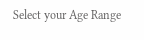Select your Age Range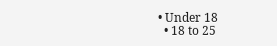• Under 18
  • 18 to 25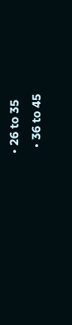• 26 to 35
  • 36 to 45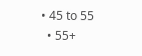• 45 to 55
  • 55+